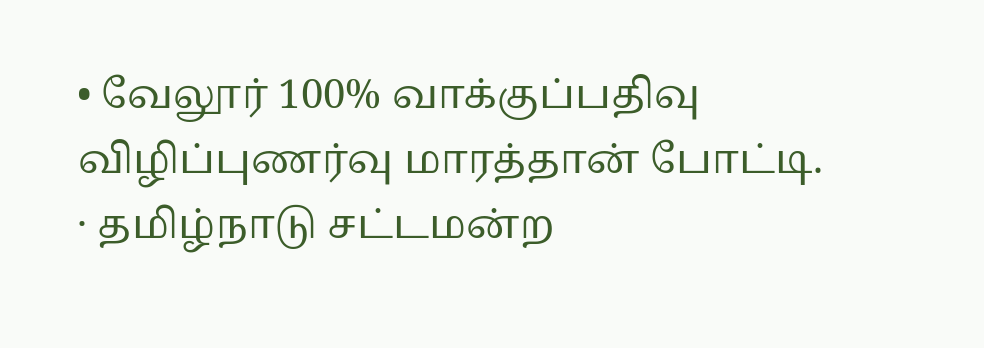• வேலூர் 100% வாக்குப்பதிவு விழிப்புணர்வு மாரத்தான் போட்டி.
· தமிழ்நாடு சட்டமன்ற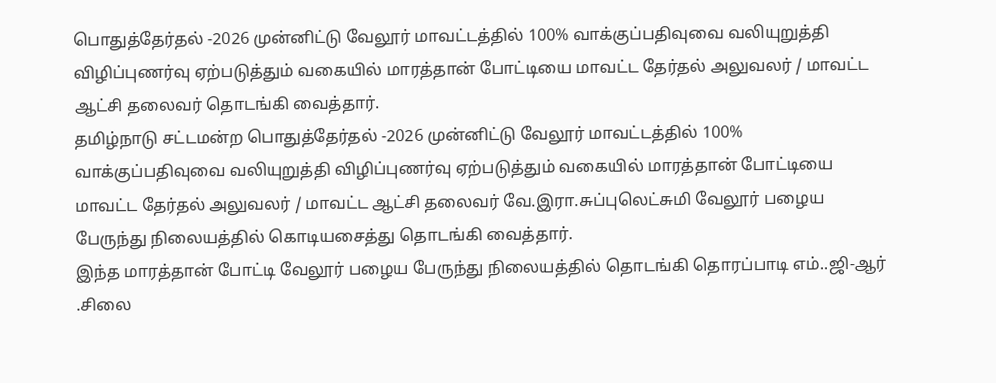பொதுத்தேர்தல் -2026 முன்னிட்டு வேலூர் மாவட்டத்தில் 100% வாக்குப்பதிவுவை வலியுறுத்தி விழிப்புணர்வு ஏற்படுத்தும் வகையில் மாரத்தான் போட்டியை மாவட்ட தேர்தல் அலுவலர் / மாவட்ட ஆட்சி தலைவர் தொடங்கி வைத்தார்.
தமிழ்நாடு சட்டமன்ற பொதுத்தேர்தல் -2026 முன்னிட்டு வேலூர் மாவட்டத்தில் 100% வாக்குப்பதிவுவை வலியுறுத்தி விழிப்புணர்வு ஏற்படுத்தும் வகையில் மாரத்தான் போட்டியை மாவட்ட தேர்தல் அலுவலர் / மாவட்ட ஆட்சி தலைவர் வே.இரா.சுப்புலெட்சுமி வேலூர் பழைய பேருந்து நிலையத்தில் கொடியசைத்து தொடங்கி வைத்தார்.
இந்த மாரத்தான் போட்டி வேலூர் பழைய பேருந்து நிலையத்தில் தொடங்கி தொரப்பாடி எம்..ஜி-ஆர் .சிலை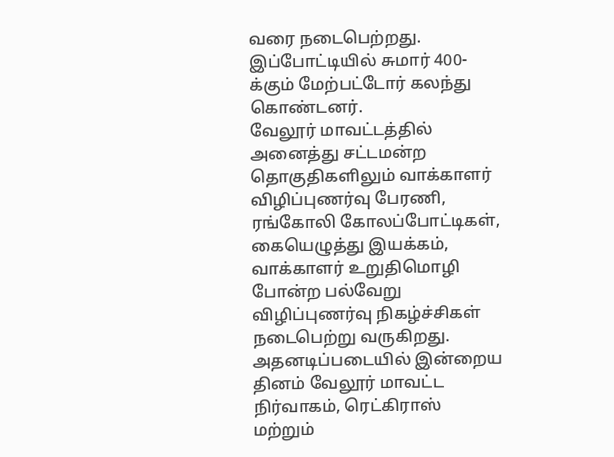வரை நடைபெற்றது. இப்போட்டியில் சுமார் 400-க்கும் மேற்பட்டோர் கலந்து கொண்டனர்.
வேலூர் மாவட்டத்தில் அனைத்து சட்டமன்ற தொகுதிகளிலும் வாக்காளர் விழிப்புணர்வு பேரணி, ரங்கோலி கோலப்போட்டிகள், கையெழுத்து இயக்கம், வாக்காளர் உறுதிமொழி போன்ற பல்வேறு விழிப்புணர்வு நிகழ்ச்சிகள் நடைபெற்று வருகிறது. அதனடிப்படையில் இன்றைய தினம் வேலூர் மாவட்ட நிர்வாகம், ரெட்கிராஸ் மற்றும்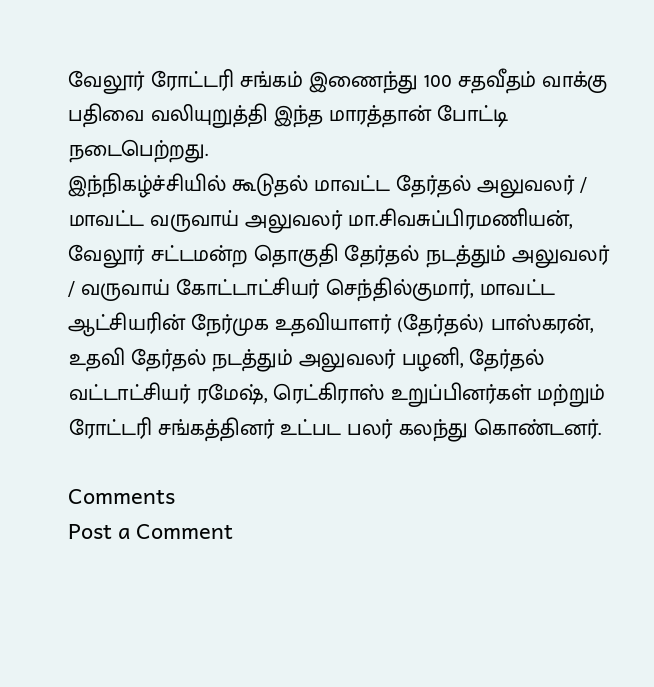வேலூர் ரோட்டரி சங்கம் இணைந்து 100 சதவீதம் வாக்கு பதிவை வலியுறுத்தி இந்த மாரத்தான் போட்டி நடைபெற்றது.
இந்நிகழ்ச்சியில் கூடுதல் மாவட்ட தேர்தல் அலுவலர் / மாவட்ட வருவாய் அலுவலர் மா.சிவசுப்பிரமணியன், வேலூர் சட்டமன்ற தொகுதி தேர்தல் நடத்தும் அலுவலர் / வருவாய் கோட்டாட்சியர் செந்தில்குமார், மாவட்ட ஆட்சியரின் நேர்முக உதவியாளர் (தேர்தல்) பாஸ்கரன், உதவி தேர்தல் நடத்தும் அலுவலர் பழனி, தேர்தல் வட்டாட்சியர் ரமேஷ், ரெட்கிராஸ் உறுப்பினர்கள் மற்றும் ரோட்டரி சங்கத்தினர் உட்பட பலர் கலந்து கொண்டனர்.

Comments
Post a Comment